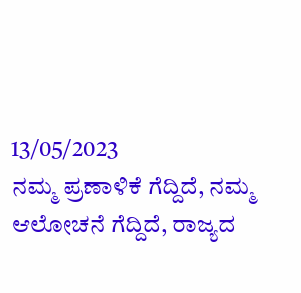13/05/2023
ನಮ್ಮ ಪ್ರಣಾಳಿಕೆ ಗೆದ್ದಿದೆ, ನಮ್ಮ ಆಲೋಚನೆ ಗೆದ್ದಿದೆ, ರಾಜ್ಯದ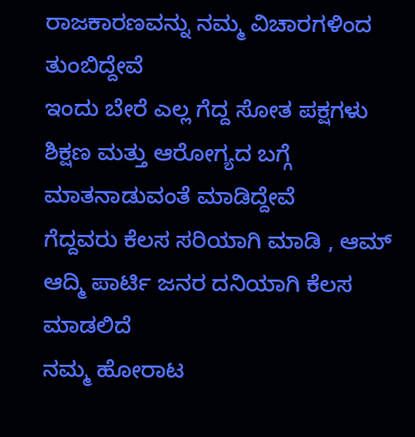ರಾಜಕಾರಣವನ್ನು ನಮ್ಮ ವಿಚಾರಗಳಿಂದ ತುಂಬಿದ್ದೇವೆ
ಇಂದು ಬೇರೆ ಎಲ್ಲ ಗೆದ್ದ ಸೋತ ಪಕ್ಷಗಳು ಶಿಕ್ಷಣ ಮತ್ತು ಆರೋಗ್ಯದ ಬಗ್ಗೆ ಮಾತನಾಡುವಂತೆ ಮಾಡಿದ್ದೇವೆ
ಗೆದ್ದವರು ಕೆಲಸ ಸರಿಯಾಗಿ ಮಾಡಿ , ಆಮ್ ಆದ್ಮಿ ಪಾರ್ಟಿ ಜನರ ದನಿಯಾಗಿ ಕೆಲಸ ಮಾಡಲಿದೆ
ನಮ್ಮ ಹೋರಾಟ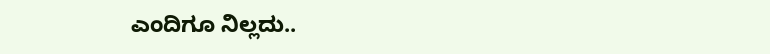ಎಂದಿಗೂ ನಿಲ್ಲದು..